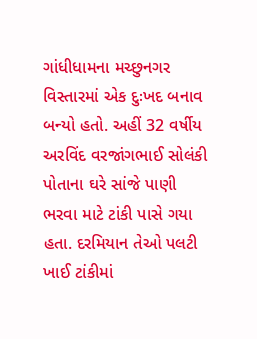ગાંધીધામના મચ્છુનગર વિસ્તારમાં એક દુઃખદ બનાવ બન્યો હતો. અહીં 32 વર્ષીય અરવિંદ વરજાંગભાઈ સોલંકી પોતાના ઘરે સાંજે પાણી ભરવા માટે ટાંકી પાસે ગયા હતા. દરમિયાન તેઓ પલટી ખાઈ ટાંકીમાં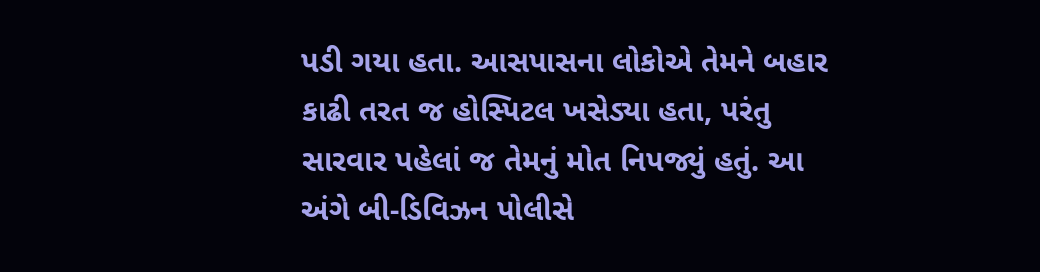પડી ગયા હતા. આસપાસના લોકોએ તેમને બહાર કાઢી તરત જ હોસ્પિટલ ખસેડ્યા હતા, પરંતુ સારવાર પહેલાં જ તેમનું મોત નિપજ્યું હતું. આ અંગે બી-ડિવિઝન પોલીસે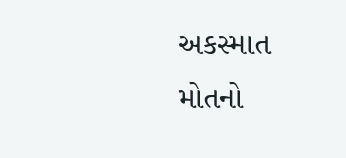અકસ્માત મોતનો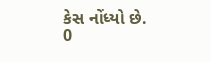કેસ નોંધ્યો છે.
0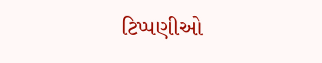ટિપ્પણીઓ